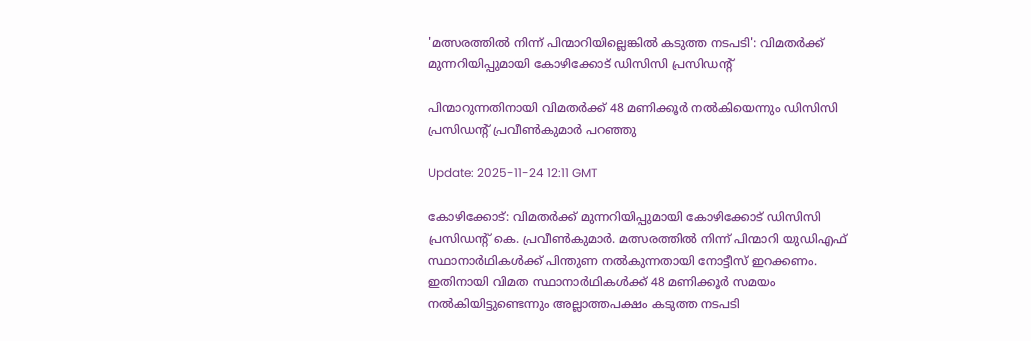'മത്സരത്തില്‍ നിന്ന് പിന്മാറിയില്ലെങ്കില്‍ കടുത്ത നടപടി': വിമതര്‍ക്ക് മുന്നറിയിപ്പുമായി കോഴിക്കോട് ഡിസിസി പ്രസിഡന്റ്

പിന്മാറുന്നതിനായി വിമതർക്ക് 48 മണിക്കൂർ നൽകിയെന്നും ഡിസിസി പ്രസിഡന്‍റ് പ്രവീൺകുമാർ പറഞ്ഞു

Update: 2025-11-24 12:11 GMT

കോഴിക്കോട്: വിമതര്‍ക്ക് മുന്നറിയിപ്പുമായി കോഴിക്കോട് ഡിസിസി പ്രസിഡന്റ് കെ. പ്രവീണ്‍കുമാര്‍. മത്സരത്തില്‍ നിന്ന് പിന്മാറി യുഡിഎഫ് സ്ഥാനാര്‍ഥികള്‍ക്ക് പിന്തുണ നല്‍കുന്നതായി നോട്ടീസ് ഇറക്കണം. ഇതിനായി വിമത സ്ഥാനാര്‍ഥികള്‍ക്ക് 48 മണിക്കൂര്‍ സമയം നല്‍കിയിട്ടുണ്ടെന്നും അല്ലാത്തപക്ഷം കടുത്ത നടപടി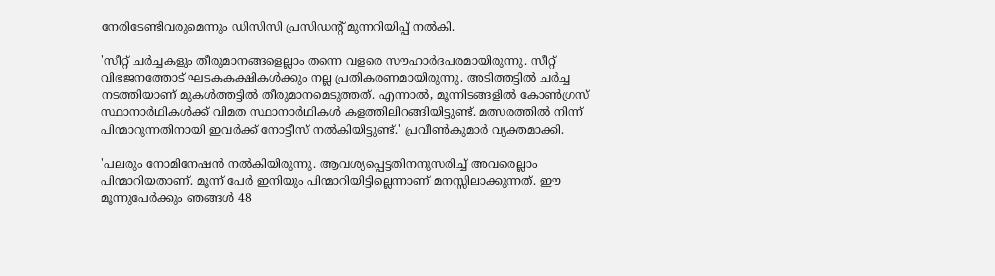നേരിടേണ്ടിവരുമെന്നും ഡിസിസി പ്രസിഡന്റ് മുന്നറിയിപ്പ് നല്‍കി.

'സീറ്റ് ചര്‍ച്ചകളും തീരുമാനങ്ങളെല്ലാം തന്നെ വളരെ സൗഹാര്‍ദപരമായിരുന്നു. സീറ്റ് വിഭജനത്തോട് ഘടകകക്ഷികള്‍ക്കും നല്ല പ്രതികരണമായിരുന്നു. അടിത്തട്ടില്‍ ചര്‍ച്ച നടത്തിയാണ് മുകള്‍ത്തട്ടില്‍ തീരുമാനമെടുത്തത്. എന്നാല്‍, മൂന്നിടങ്ങളില്‍ കോണ്‍ഗ്രസ് സ്ഥാനാര്‍ഥികള്‍ക്ക് വിമത സ്ഥാനാര്‍ഥികള്‍ കളത്തിലിറങ്ങിയിട്ടുണ്ട്. മത്സരത്തില്‍ നിന്ന് പിന്മാറുന്നതിനായി ഇവര്‍ക്ക് നോട്ടീസ് നല്‍കിയിട്ടുണ്ട്.' പ്രവീണ്‍കുമാര്‍ വ്യക്തമാക്കി.

'പലരും നോമിനേഷന്‍ നല്‍കിയിരുന്നു. ആവശ്യപ്പെട്ടതിനനുസരിച്ച് അവരെല്ലാം പിന്മാറിയതാണ്. മൂന്ന് പേര്‍ ഇനിയും പിന്മാറിയിട്ടില്ലെന്നാണ് മനസ്സിലാക്കുന്നത്. ഈ മൂന്നുപേര്‍ക്കും ഞങ്ങള്‍ 48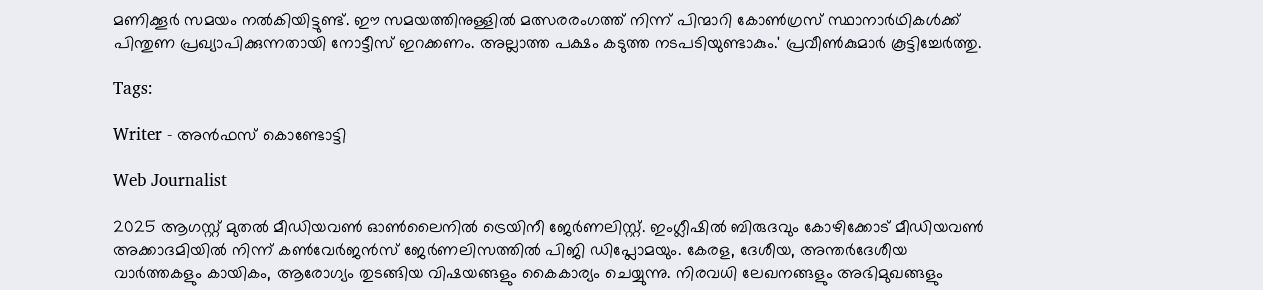മണിക്കൂര്‍ സമയം നല്‍കിയിട്ടുണ്ട്. ഈ സമയത്തിനുള്ളില്‍ മത്സരരംഗത്ത് നിന്ന് പിന്മാറി കോണ്‍ഗ്രസ് സ്ഥാനാര്‍ഥികള്‍ക്ക് പിന്തുണ പ്രഖ്യാപിക്കുന്നതായി നോട്ടീസ് ഇറക്കണം. അല്ലാത്ത പക്ഷം കടുത്ത നടപടിയുണ്ടാകും.' പ്രവീണ്‍കുമാര്‍ കൂട്ടിച്ചേര്‍ത്തു.

Tags:

Writer - അൻഫസ് കൊണ്ടോട്ടി

Web Journalist

2025 ആഗസ്റ്റ് മുതൽ മീഡിയവൺ ഓൺലൈനിൽ ട്രെയിനീ ജേർണലിസ്റ്റ്. ഇംഗ്ലീഷിൽ ബിരുദവും കോഴിക്കോട് മീഡിയവൺ അക്കാദമിയിൽ നിന്ന് കൺവേർജൻസ് ജേർണലിസത്തിൽ പിജി ഡിപ്ലോമയും. കേരള, ദേശീയ, അന്തർദേശീയ വാർത്തകളും കായികം, ആരോഗ്യം തുടങ്ങിയ വിഷയങ്ങളും കൈകാര്യം ചെയ്യുന്നു. നിരവധി ലേഖനങ്ങളും അഭിമുഖങ്ങളും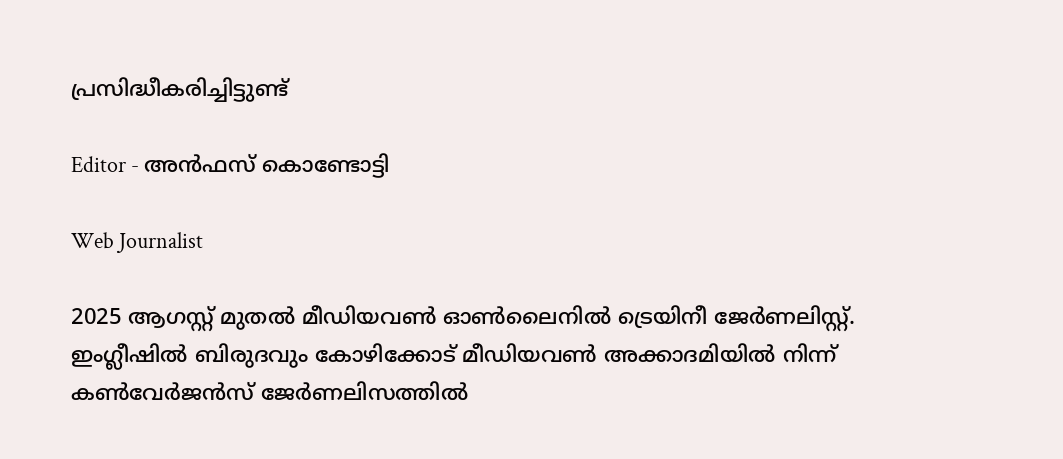പ്രസിദ്ധീകരിച്ചിട്ടുണ്ട്

Editor - അൻഫസ് കൊണ്ടോട്ടി

Web Journalist

2025 ആഗസ്റ്റ് മുതൽ മീഡിയവൺ ഓൺലൈനിൽ ട്രെയിനീ ജേർണലിസ്റ്റ്. ഇംഗ്ലീഷിൽ ബിരുദവും കോഴിക്കോട് മീഡിയവൺ അക്കാദമിയിൽ നിന്ന് കൺവേർജൻസ് ജേർണലിസത്തിൽ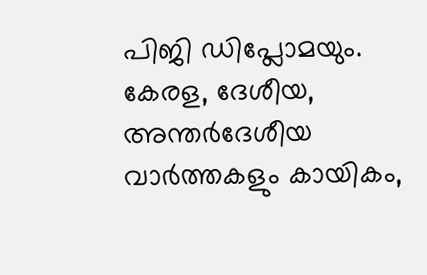പിജി ഡിപ്ലോമയും. കേരള, ദേശീയ, അന്തർദേശീയ വാർത്തകളും കായികം,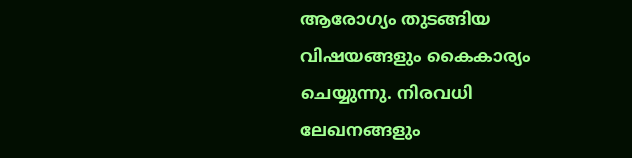ആരോഗ്യം തുടങ്ങിയ വിഷയങ്ങളും കൈകാര്യം ചെയ്യുന്നു. നിരവധി ലേഖനങ്ങളും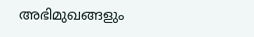അഭിമുഖങ്ങളും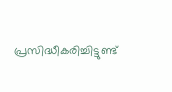പ്രസിദ്ധീകരിച്ചിട്ടുണ്ട്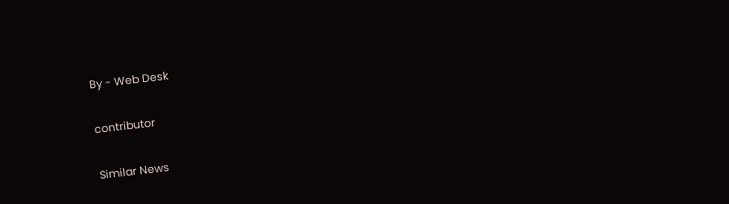By - Web Desk

contributor

Similar News